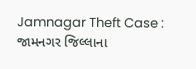Jamnagar Theft Case : જામનગર જિલ્લાના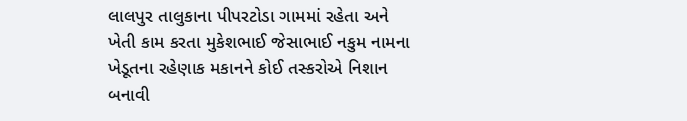લાલપુર તાલુકાના પીપરટોડા ગામમાં રહેતા અને ખેતી કામ કરતા મુકેશભાઈ જેસાભાઈ નકુમ નામના ખેડૂતના રહેણાક મકાનને કોઈ તસ્કરોએ નિશાન બનાવી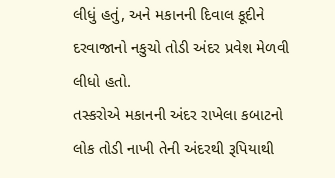લીધું હતું, અને મકાનની દિવાલ કૂદીને દરવાજાનો નકુચો તોડી અંદર પ્રવેશ મેળવી લીધો હતો.
તસ્કરોએ મકાનની અંદર રાખેલા કબાટનો લોક તોડી નાખી તેની અંદરથી રૂપિયાથી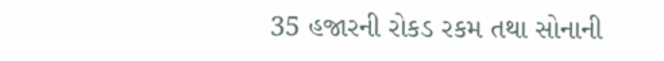35 હજારની રોકડ રકમ તથા સોનાની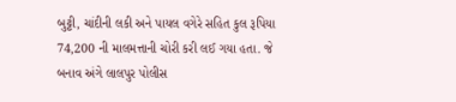બુટ્ટી, ચાંદીની લકી અને પાયલ વગેરે સહિત કુલ રૂપિયા 74,200 ની માલમત્તાની ચોરી કરી લઈ ગયા હતા. જે બનાવ અંગે લાલપુર પોલીસ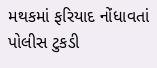મથકમાં ફરિયાદ નોંધાવતાં પોલીસ ટુકડી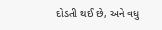દોડતી થઈ છે, અને વધુ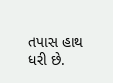તપાસ હાથ ધરી છે.